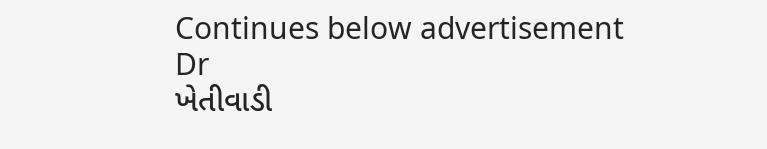Continues below advertisement
Dr
ખેતીવાડી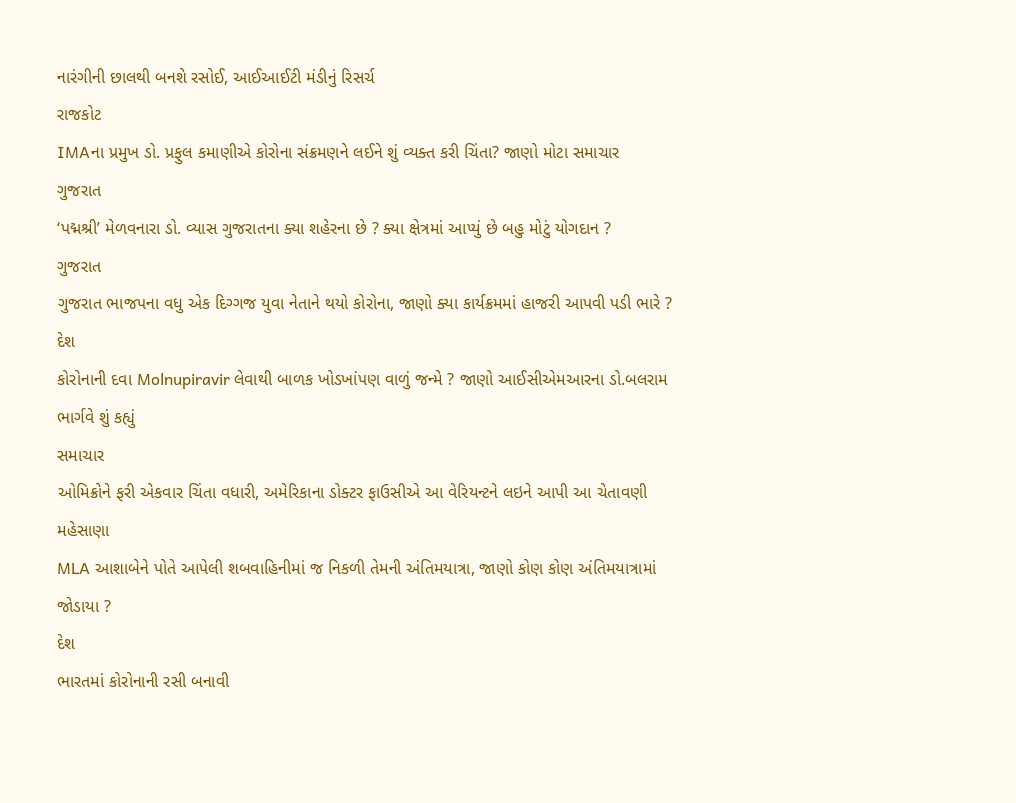નારંગીની છાલથી બનશે રસોઈ, આઈઆઈટી મંડીનું રિસર્ચ
રાજકોટ
IMAના પ્રમુખ ડો. પ્રફુલ કમાણીએ કોરોના સંક્રમણને લઈને શું વ્યક્ત કરી ચિંતા? જાણો મોટા સમાચાર
ગુજરાત
‘પદ્મશ્રી’ મેળવનારા ડો. વ્યાસ ગુજરાતના ક્યા શહેરના છે ? ક્યા ક્ષેત્રમાં આપ્યું છે બહુ મોટું યોગદાન ?
ગુજરાત
ગુજરાત ભાજપના વધુ એક દિગ્ગજ યુવા નેતાને થયો કોરોના, જાણો ક્યા કાર્યક્રમમાં હાજરી આપવી પડી ભારે ?
દેશ
કોરોનાની દવા Molnupiravir લેવાથી બાળક ખોડખાંપણ વાળું જન્મે ? જાણો આઈસીએમઆરના ડો.બલરામ ભાર્ગવે શું કહ્યું
સમાચાર
ઓમિક્રોને ફરી એકવાર ચિંતા વધારી, અમેરિકાના ડોક્ટર ફાઉસીએ આ વેરિયન્ટને લઇને આપી આ ચેતાવણી
મહેસાણા
MLA આશાબેને પોતે આપેલી શબવાહિનીમાં જ નિકળી તેમની અંતિમયાત્રા, જાણો કોણ કોણ અંતિમયાત્રામાં જોડાયા ?
દેશ
ભારતમાં કોરોનાની રસી બનાવી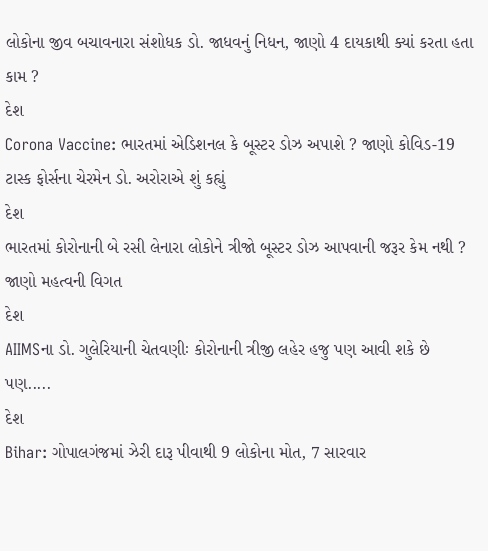લોકોના જીવ બચાવનારા સંશોધક ડો. જાધવનું નિધન, જાણો 4 દાયકાથી ક્યાં કરતા હતા કામ ?
દેશ
Corona Vaccine: ભારતમાં એડિશનલ કે બૂસ્ટર ડોઝ અપાશે ? જાણો કોવિડ-19 ટાસ્ક ફોર્સના ચેરમેન ડો. અરોરાએ શું કહ્યું
દેશ
ભારતમાં કોરોનાની બે રસી લેનારા લોકોને ત્રીજો બૂસ્ટર ડોઝ આપવાની જરૂર કેમ નથી ? જાણો મહત્વની વિગત
દેશ
AIIMSના ડો. ગુલેરિયાની ચેતવણીઃ કોરોનાની ત્રીજી લહેર હજુ પણ આવી શકે છે પણ.....
દેશ
Bihar: ગોપાલગંજમાં ઝેરી દારૂ પીવાથી 9 લોકોના મોત, 7 સારવાર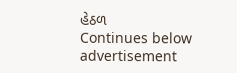હેઠળ
Continues below advertisement